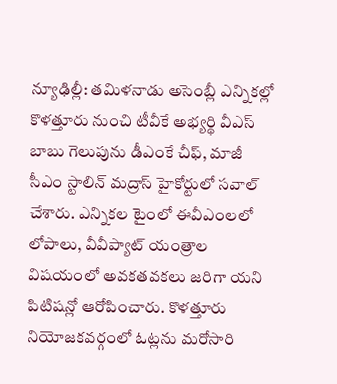న్యూఢిల్లీ: తమిళనాడు అసెంబ్లీ ఎన్నికల్లో కొళత్తూరు నుంచి టీవీకే అభ్యర్థి వీఎస్ బాబు గెలుపును డీఎంకే చీఫ్, మాజీ సీఎం స్టాలిన్ మద్రాస్ హైకోర్టులో సవాల్ చేశారు. ఎన్నికల టైంలో ఈవీఎంలలో లోపాలు, వీవీప్యాట్ యంత్రాల విషయంలో అవకతవకలు జరిగా యని పిటిషన్లో ఆరోపించారు. కొళత్తూరు నియోజకవర్గంలో ఓట్లను మరోసారి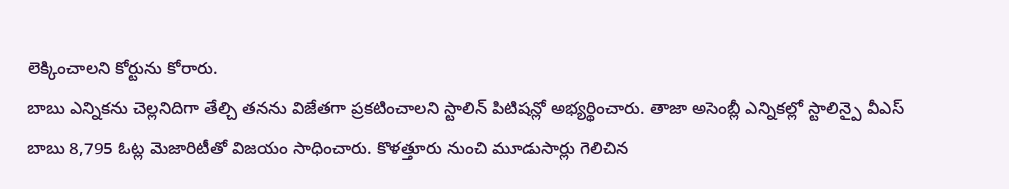లెక్కించాలని కోర్టును కోరారు.
బాబు ఎన్నికను చెల్లనిదిగా తేల్చి తనను విజేతగా ప్రకటించాలని స్టాలిన్ పిటిషన్లో అభ్యర్థించారు. తాజా అసెంబ్లీ ఎన్నికల్లో స్టాలిన్పై వీఎస్ బాబు 8,795 ఓట్ల మెజారిటీతో విజయం సాధించారు. కొళత్తూరు నుంచి మూడుసార్లు గెలిచిన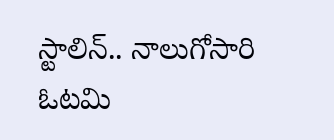స్టాలిన్.. నాలుగోసారి ఓటమి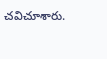చవిచూశారు.